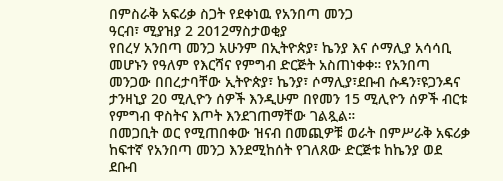በምስራቅ አፍሪቃ ስጋት የደቀነዉ የአንበጣ መንጋ
ዓርብ፣ ሚያዝያ 2 2012ማስታወቂያ
የበረሃ አንበጣ መንጋ አሁንም በኢትዮጵያ፣ ኬንያ እና ሶማሊያ አሳሳቢ መሆኑን የዓለም የእርሻና የምግብ ድርጅት አስጠነቀቀ። የአንበጣ መንጋው በበረታባቸው ኢትዮጵያ፣ ኬንያ፣ ሶማሊያ፣ደቡብ ሱዳን፣ዩጋንዳና ታንዛኒያ 20 ሚሊዮን ሰዎች እንዲሁም በየመን 15 ሚሊዮን ሰዎች ብርቱ የምግብ ዋስትና እጦት እንደገጠማቸው ገልጿል።
በመጋቢት ወር የሚጠበቀው ዝናብ በመጪዎቹ ወራት በምሥራቅ አፍሪቃ ከፍተኛ የአንበጣ መንጋ እንደሚከሰት የገለጸው ድርጅቱ ከኬንያ ወደ ደቡብ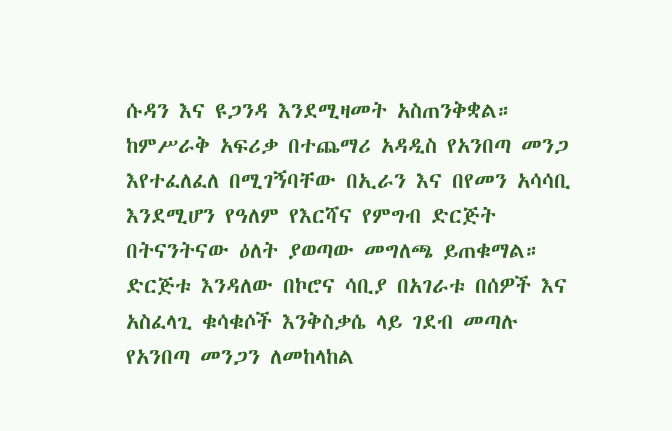ሱዳን እና ዩጋንዳ እንደሚዛመት አስጠንቅቋል። ከምሥራቅ አፍሪቃ በተጨማሪ አዳዲስ የአንበጣ መንጋ እየተፈለፈለ በሚገኝባቸው በኢራን እና በየመን አሳሳቢ እንደሚሆን የዓለም የእርሻና የምግብ ድርጅት በትናንትናው ዕለት ያወጣው መግለጫ ይጠቁማል። ድርጅቱ እንዳለው በኮሮና ሳቢያ በአገራቱ በሰዎች እና አስፈላጊ ቁሳቁሶች እንቅስቃሴ ላይ ገደብ መጣሉ የአንበጣ መንጋን ለመከላከል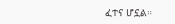ፈተና ሆኗል።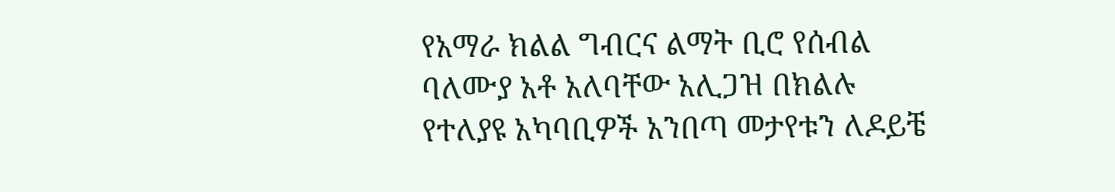የአማራ ክልል ግብርና ልማት ቢሮ የሰብል ባለሙያ አቶ አለባቸው አሊጋዝ በክልሉ የተለያዩ አካባቢዎች አንበጣ መታየቱን ለዶይቼ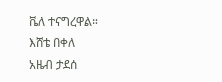ቬለ ተናግረዋል።
እሸቴ በቀለ
አዜብ ታደሰ